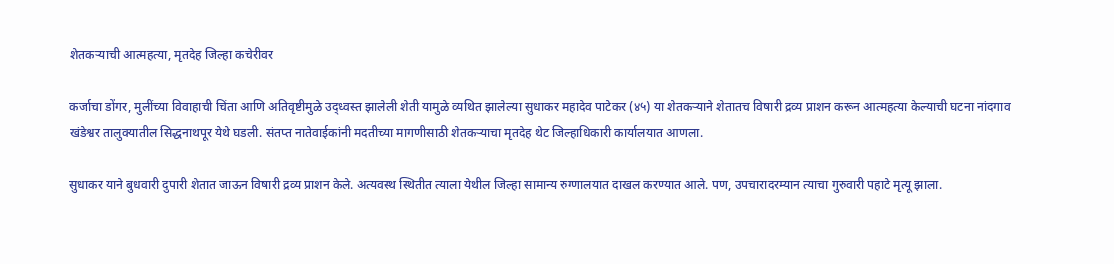शेतकऱ्याची आत्महत्या, मृतदेह जिल्हा कचेरीवर

कर्जाचा डोंगर, मुलींच्या विवाहाची चिंता आणि अतिवृष्टीमुळे उद्ध्वस्त झालेली शेती यामुळे व्यथित झालेल्या सुधाकर महादेव पाटेकर (४५) या शेतकऱ्याने शेतातच विषारी द्रव्य प्राशन करून आत्महत्या केल्याची घटना नांदगाव खंडेश्वर तालुक्यातील सिद्धनाथपूर येथे घडली. संतप्त नातेवाईकांनी मदतीच्या मागणीसाठी शेतकऱ्याचा मृतदेह थेट जिल्हाधिकारी कार्यालयात आणला.

सुधाकर याने बुधवारी दुपारी शेतात जाऊन विषारी द्रव्य प्राशन केले. अत्यवस्थ स्थितीत त्याला येथील जिल्हा सामान्य रुग्णालयात दाखल करण्यात आले. पण, उपचारादरम्यान त्याचा गुरुवारी पहाटे मृत्यू झाला.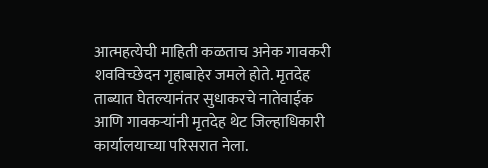आत्महत्येची माहिती कळताच अनेक गावकरी शवविच्छेदन गृहाबाहेर जमले होते. मृतदेह ताब्यात घेतल्यानंतर सुधाकरचे नातेवाईक आणि गावकऱ्यांनी मृतदेह थेट जिल्हाधिकारी कार्यालयाच्या परिसरात नेला.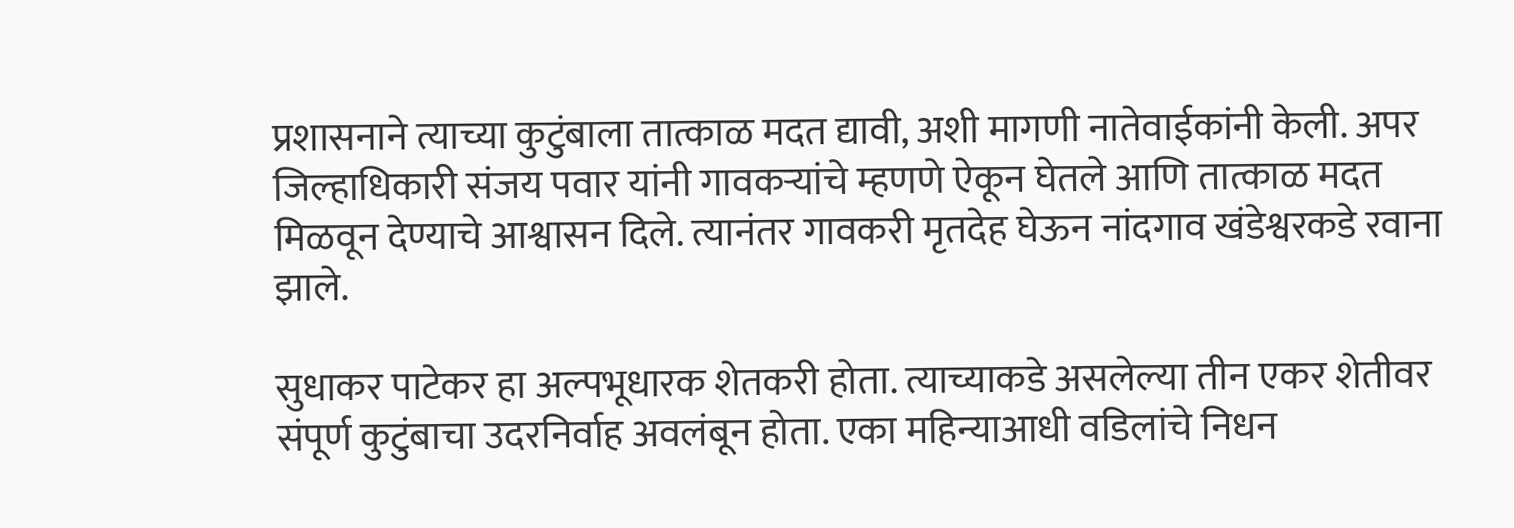प्रशासनाने त्याच्या कुटुंबाला तात्काळ मदत द्यावी, अशी मागणी नातेवाईकांनी केली. अपर जिल्हाधिकारी संजय पवार यांनी गावकऱ्यांचे म्हणणे ऐकून घेतले आणि तात्काळ मदत मिळवून देण्याचे आश्वासन दिले. त्यानंतर गावकरी मृतदेह घेऊन नांदगाव खंडेश्वरकडे रवाना झाले.

सुधाकर पाटेकर हा अल्पभूधारक शेतकरी होता. त्याच्याकडे असलेल्या तीन एकर शेतीवर संपूर्ण कुटुंबाचा उदरनिर्वाह अवलंबून होता. एका महिन्याआधी वडिलांचे निधन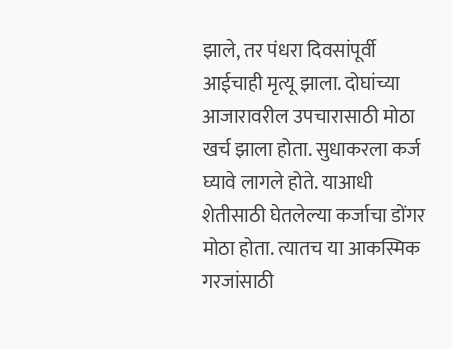झाले, तर पंधरा दिवसांपूर्वी आईचाही मृत्यू झाला. दोघांच्या आजारावरील उपचारासाठी मोठा खर्च झाला होता. सुधाकरला कर्ज घ्यावे लागले होते. याआधी शेतीसाठी घेतलेल्या कर्जाचा डोंगर मोठा होता. त्यातच या आकस्मिक गरजांसाठी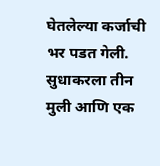घेतलेल्या कर्जाची भर पडत गेली. सुधाकरला तीन मुली आणि एक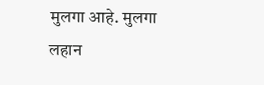मुलगा आहे. मुलगा लहान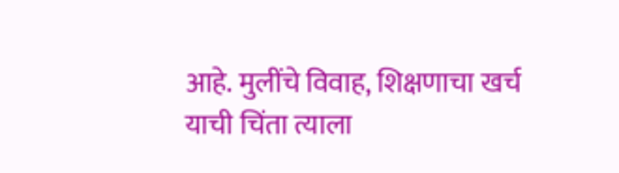आहे. मुलींचे विवाह, शिक्षणाचा खर्च याची चिंता त्याला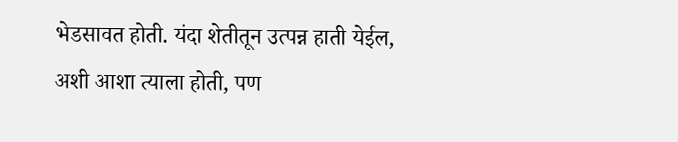भेडसावत होती. यंदा शेतीतून उत्पन्न हाती येईल, अशी आशा त्याला होती, पण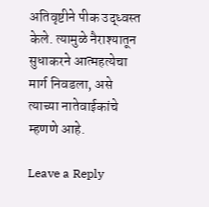अतिवृष्टीने पीक उद्ध्वस्त केले. त्यामुळे नैराश्यातून सुधाकरने आत्महत्येचा मार्ग निवडला, असे त्याच्या नातेवाईकांचे म्हणणे आहे.

Leave a Reply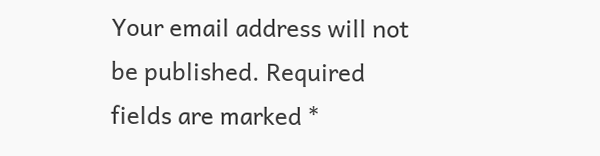Your email address will not be published. Required fields are marked *